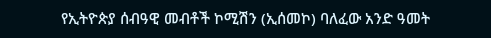የኢትዮጵያ ሰብዓዊ መብቶች ኮሚሽን (ኢሰመኮ) ባለፈው አንድ ዓመት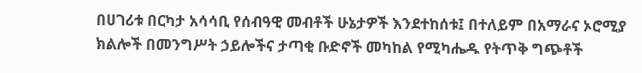በሀገሪቱ በርካታ አሳሳቢ የሰብዓዊ መብቶች ሁኔታዎች እንደተከሰቱ፤ በተለይም በአማራና ኦሮሚያ ክልሎች በመንግሥት ኃይሎችና ታጣቂ ቡድኖች መካከል የሚካሔዱ የትጥቅ ግጭቶች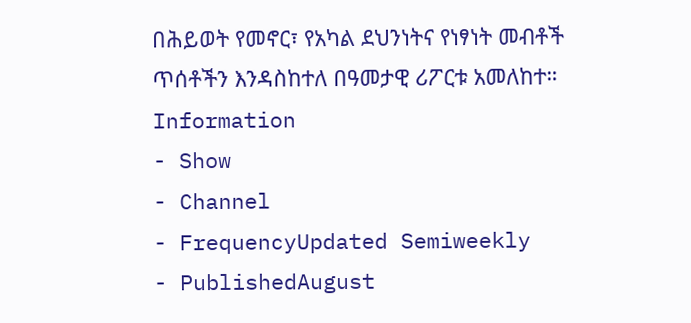በሕይወት የመኖር፣ የአካል ደህንነትና የነፃነት መብቶች ጥሰቶችን እንዳስከተለ በዓመታዊ ሪፖርቱ አመለከተ።
Information
- Show
- Channel
- FrequencyUpdated Semiweekly
- PublishedAugust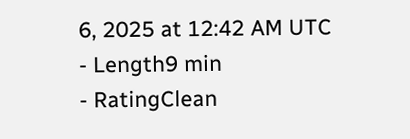6, 2025 at 12:42 AM UTC
- Length9 min
- RatingClean